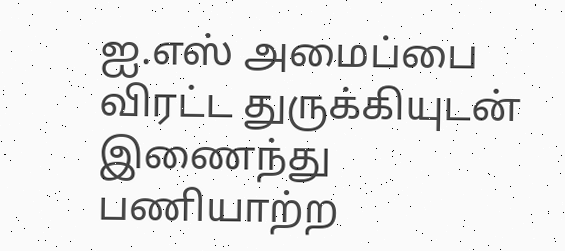ஐ.எஸ் அமைப்பை விரட்ட துருக்கியுடன் இணைந்து பணியாற்ற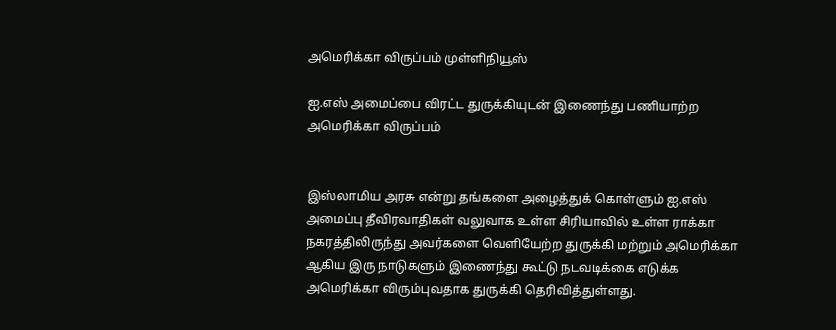அமெரிக்கா விருப்பம் முள்ளிநியூஸ்

ஐ.எஸ் அமைப்பை விரட்ட துருக்கியுடன் இணைந்து பணியாற்ற அமெரிக்கா விருப்பம்


இஸ்லாமிய அரசு என்று தங்களை அழைத்துக் கொள்ளும் ஐ.எஸ் அமைப்பு தீவிரவாதிகள் வலுவாக உள்ள சிரியாவில் உள்ள ராக்கா நகரத்திலிருந்து அவர்களை வெளியேற்ற துருக்கி மற்றும் அமெரிக்கா ஆகிய இரு நாடுகளும் இணைந்து கூட்டு நடவடிக்கை எடுக்க அமெரிக்கா விரும்புவதாக துருக்கி தெரிவித்துள்ளது.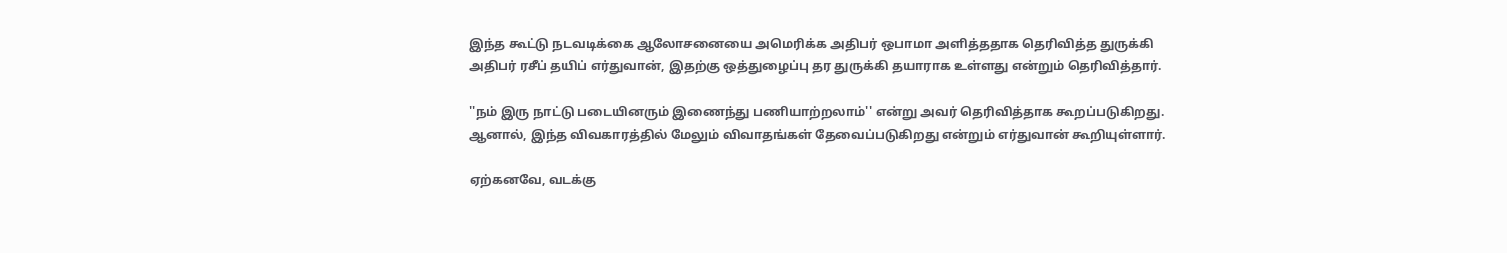இந்த கூட்டு நடவடிக்கை ஆலோசனையை அமெரிக்க அதிபர் ஒபாமா அளித்ததாக தெரிவித்த துருக்கி அதிபர் ரசீப் தயிப் எர்துவான், இதற்கு ஒத்துழைப்பு தர துருக்கி தயாராக உள்ளது என்றும் தெரிவித்தார்.

''நம் இரு நாட்டு படையினரும் இணைந்து பணியாற்றலாம்'' என்று அவர் தெரிவித்தாக கூறப்படுகிறது. ஆனால், இந்த விவகாரத்தில் மேலும் விவாதங்கள் தேவைப்படுகிறது என்றும் எர்துவான் கூறியுள்ளார்.

ஏற்கனவே, வடக்கு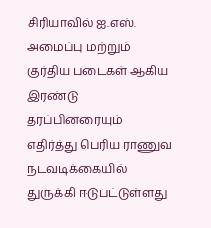சிரியாவில் ஐ.எஸ். அமைப்பு மற்றும் குர்திய படைகள் ஆகிய இரண்டு தரப்பினரையும் எதிர்த்து பெரிய ராணுவ நடவடிக்கையில் துருக்கி ஈடுபட்டுள்ளது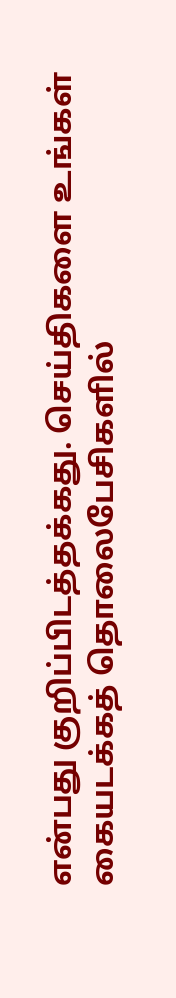என்பது குறிப்பிடத்தக்கது. செய்திகளை உங்கள் கையடக்கத் தொலைபேசிகளில்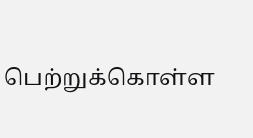பெற்றுக்கொள்ள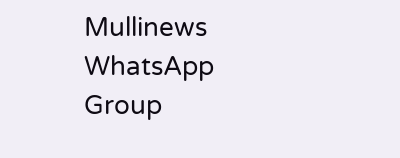Mullinews WhatsApp Group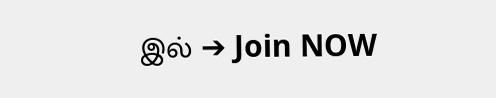இல் ➔ Join NOW